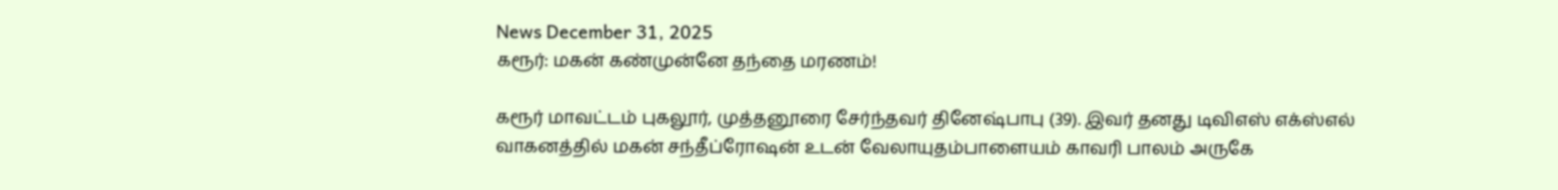News December 31, 2025
கரூர்: மகன் கண்முன்னே தந்தை மரணம்!

கரூர் மாவட்டம் புகலூர், முத்தனூரை சேர்ந்தவர் தினேஷ்பாபு (39). இவர் தனது டிவிஎஸ் எக்ஸ்எல் வாகனத்தில் மகன் சந்தீப்ரோஷன் உடன் வேலாயுதம்பாளையம் காவரி பாலம் அருகே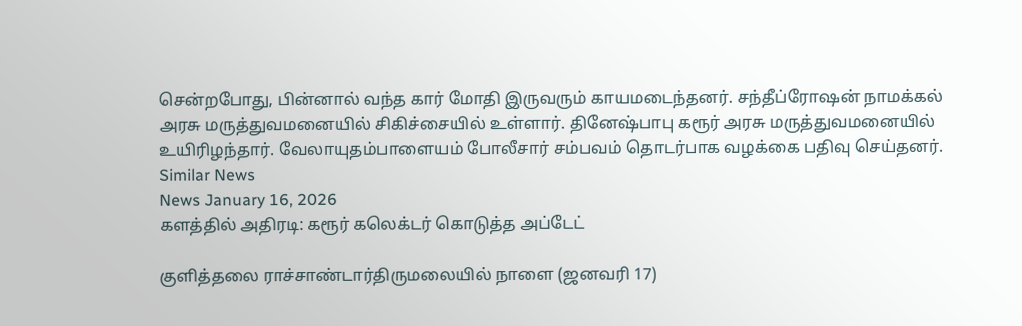சென்றபோது, பின்னால் வந்த கார் மோதி இருவரும் காயமடைந்தனர். சந்தீப்ரோஷன் நாமக்கல் அரசு மருத்துவமனையில் சிகிச்சையில் உள்ளார். தினேஷ்பாபு கரூர் அரசு மருத்துவமனையில் உயிரிழந்தார். வேலாயுதம்பாளையம் போலீசார் சம்பவம் தொடர்பாக வழக்கை பதிவு செய்தனர்.
Similar News
News January 16, 2026
களத்தில் அதிரடி: கரூர் கலெக்டர் கொடுத்த அப்டேட்

குளித்தலை ராச்சாண்டார்திருமலையில் நாளை (ஜனவரி 17)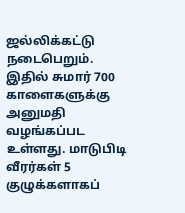ஜல்லிக்கட்டு நடைபெறும். இதில் சுமார் 700 காளைகளுக்கு அனுமதி வழங்கப்பட உள்ளது. மாடுபிடி வீரர்கள் 5 குழுக்களாகப்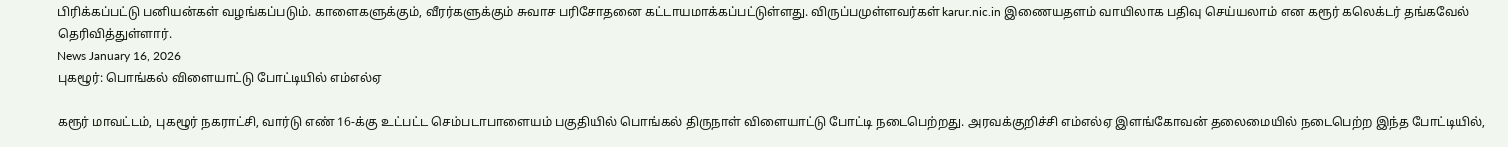பிரிக்கப்பட்டு பனியன்கள் வழங்கப்படும். காளைகளுக்கும், வீரர்களுக்கும் சுவாச பரிசோதனை கட்டாயமாக்கப்பட்டுள்ளது. விருப்பமுள்ளவர்கள் karur.nic.in இணையதளம் வாயிலாக பதிவு செய்யலாம் என கரூர் கலெக்டர் தங்கவேல் தெரிவித்துள்ளார்.
News January 16, 2026
புகழூர்: பொங்கல் விளையாட்டு போட்டியில் எம்எல்ஏ

கரூர் மாவட்டம், புகழூர் நகராட்சி, வார்டு எண் 16-க்கு உட்பட்ட செம்படாபாளையம் பகுதியில் பொங்கல் திருநாள் விளையாட்டு போட்டி நடைபெற்றது. அரவக்குறிச்சி எம்எல்ஏ இளங்கோவன் தலைமையில் நடைபெற்ற இந்த போட்டியில்,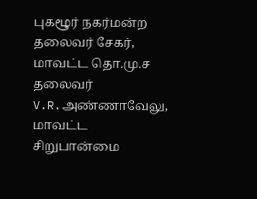புகழூர் நகர்மன்ற தலைவர் சேகர், மாவட்ட தொ.மு.ச தலைவர் V.R.அண்ணாவேலு, மாவட்ட சிறுபான்மை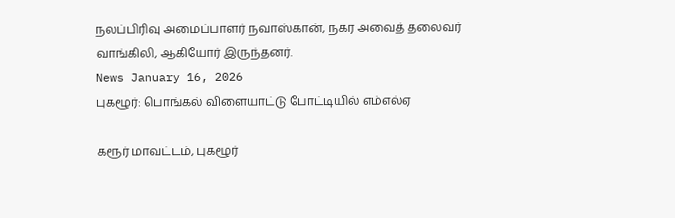நலப்பிரிவு அமைப்பாளர் நவாஸ்கான், நகர அவைத் தலைவர் வாங்கிலி, ஆகியோர் இருந்தனர்.
News January 16, 2026
புகழூர்: பொங்கல் விளையாட்டு போட்டியில் எம்எல்ஏ

கரூர் மாவட்டம், புகழூர்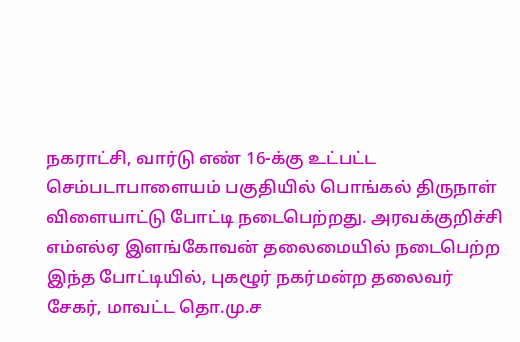நகராட்சி, வார்டு எண் 16-க்கு உட்பட்ட செம்படாபாளையம் பகுதியில் பொங்கல் திருநாள் விளையாட்டு போட்டி நடைபெற்றது. அரவக்குறிச்சி எம்எல்ஏ இளங்கோவன் தலைமையில் நடைபெற்ற இந்த போட்டியில், புகழூர் நகர்மன்ற தலைவர் சேகர், மாவட்ட தொ.மு.ச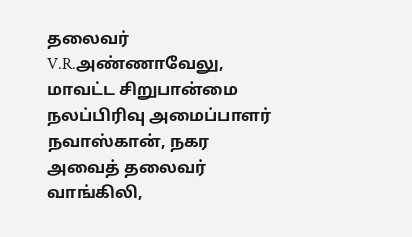தலைவர் V.R.அண்ணாவேலு, மாவட்ட சிறுபான்மை நலப்பிரிவு அமைப்பாளர் நவாஸ்கான், நகர அவைத் தலைவர் வாங்கிலி,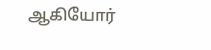ஆகியோர்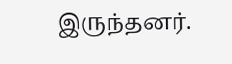இருந்தனர்.